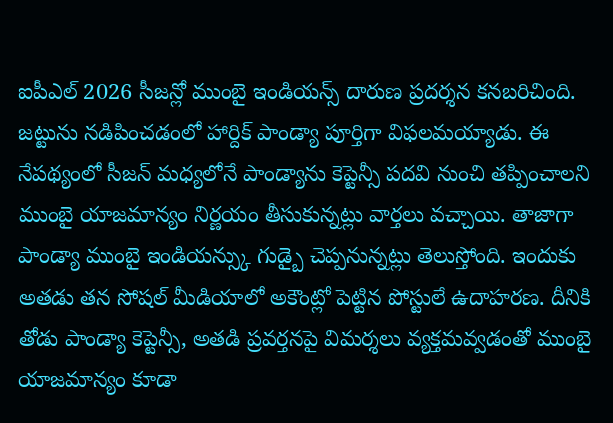ఐపీఎల్ 2026 సీజన్లో ముంబై ఇండియన్స్ దారుణ ప్రదర్శన కనబరిచింది. జట్టును నడిపించడంలో హార్దిక్ పాండ్యా పూర్తిగా విఫలమయ్యాడు. ఈ నేపథ్యంలో సీజన్ మధ్యలోనే పాండ్యాను కెప్టెన్సీ పదవి నుంచి తప్పించాలని ముంబై యాజమాన్యం నిర్ణయం తీసుకున్నట్లు వార్తలు వచ్చాయి. తాజాగా పాండ్యా ముంబై ఇండియన్స్కు గుడ్బై చెప్పనున్నట్లు తెలుస్తోంది. ఇందుకు అతడు తన సోషల్ మీడియాలో అకౌంట్లో పెట్టిన పోస్టులే ఉదాహరణ. దీనికి తోడు పాండ్యా కెప్టెన్సీ, అతడి ప్రవర్తనపై విమర్శలు వ్యక్తమవ్వడంతో ముంబై యాజమాన్యం కూడా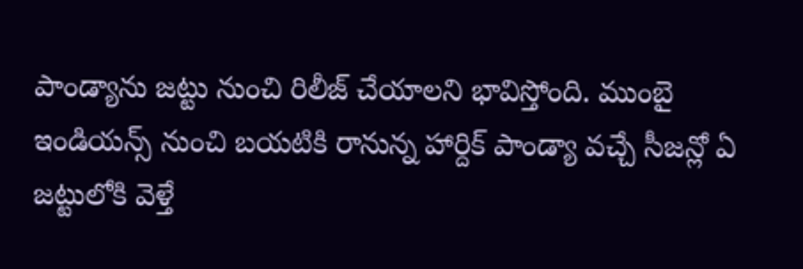పాండ్యాను జట్టు నుంచి రిలీజ్ చేయాలని భావిస్తోంది. ముంబై ఇండియన్స్ నుంచి బయటికి రానున్న హార్దిక్ పాండ్యా వచ్చే సీజన్లో ఏ జట్టులోకి వెళ్తే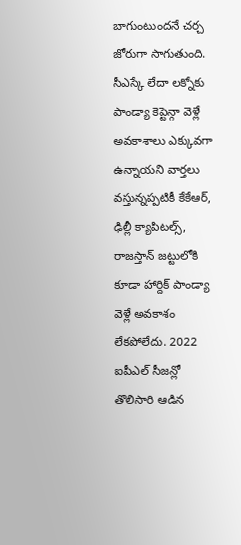బాగుంటుందనే చర్చ జోరుగా సాగుతుంది. సీఎస్కే లేదా లక్నోకు పాండ్యా కెప్టెన్గా వెళ్లే అవకాశాలు ఎక్కువగా ఉన్నాయని వార్తలు వస్తున్నప్పటికీ కేకేఆర్, ఢిల్లీ క్యాపిటల్స్, రాజస్తాన్ జట్టులోకి కూడా హార్దిక్ పాండ్యా వెళ్లే అవకాశం లేకపోలేదు. 2022 ఐపీఎల్ సీజన్లో తొలిసారి ఆడిన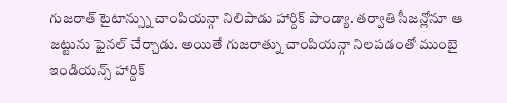గుజరాత్ టైటాన్స్ను చాంపియన్గా నిలిపాడు హార్దిక్ పాండ్యా. తర్వాతి సీజన్లోనూ ఆ జట్టును ఫైనల్ చేర్చాడు. అయితే గుజరాత్ను చాంపియన్గా నిలపడంతో ముంబై ఇండియన్స్ హార్దిక్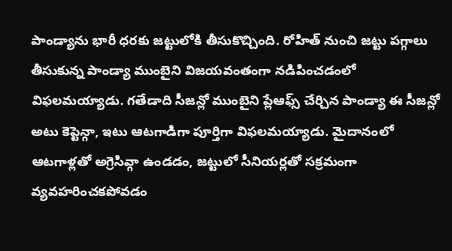పాండ్యాను భారీ ధరకు జట్టులోకి తీసుకొచ్చింది. రోహిత్ నుంచి జట్టు పగ్గాలు తీసుకున్న పాండ్యా ముంబైని విజయవంతంగా నడిపించడంలో విఫలమయ్యాడు. గతేడాది సీజన్లో ముంబైని ప్లేఆఫ్స్ చేర్చిన పాండ్యా ఈ సీజన్లో అటు కెప్టెన్గా, ఇటు ఆటగాడిగా పూర్తిగా విఫలమయ్యాడు. మైదానంలో ఆటగాళ్లతో అగ్రెసివ్గా ఉండడం, జట్టులో సీనియర్లతో సక్రమంగా వ్యవహరించకపోవడం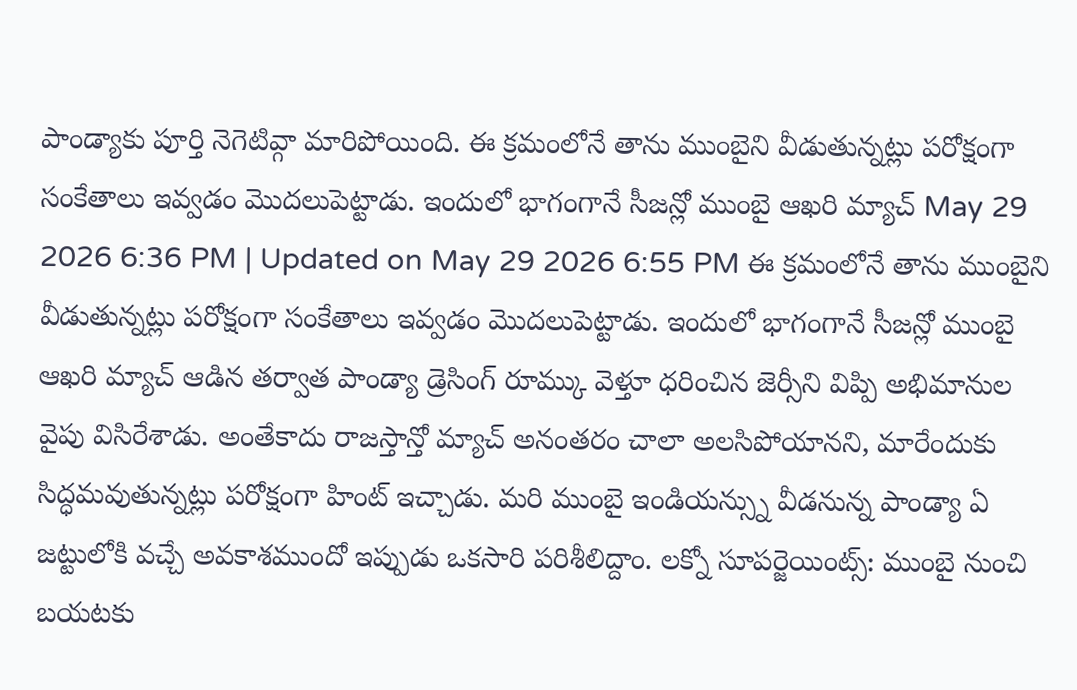పాండ్యాకు పూర్తి నెగెటివ్గా మారిపోయింది. ఈ క్రమంలోనే తాను ముంబైని వీడుతున్నట్లు పరోక్షంగా సంకేతాలు ఇవ్వడం మొదలుపెట్టాడు. ఇందులో భాగంగానే సీజన్లో ముంబై ఆఖరి మ్యాచ్ May 29 2026 6:36 PM | Updated on May 29 2026 6:55 PM ఈ క్రమంలోనే తాను ముంబైని వీడుతున్నట్లు పరోక్షంగా సంకేతాలు ఇవ్వడం మొదలుపెట్టాడు. ఇందులో భాగంగానే సీజన్లో ముంబై ఆఖరి మ్యాచ్ ఆడిన తర్వాత పాండ్యా డ్రెసింగ్ రూమ్కు వెళ్తూ ధరించిన జెర్సీని విప్పి అభిమానుల వైపు విసిరేశాడు. అంతేకాదు రాజస్తాన్తో మ్యాచ్ అనంతరం చాలా అలసిపోయానని, మారేందుకు సిద్ధమవుతున్నట్లు పరోక్షంగా హింట్ ఇచ్చాడు. మరి ముంబై ఇండియన్స్ను వీడనున్న పాండ్యా ఏ జట్టులోకి వచ్చే అవకాశముందో ఇప్పుడు ఒకసారి పరిశీలిద్దాం. లక్నో సూపర్జెయింట్స్: ముంబై నుంచి బయటకు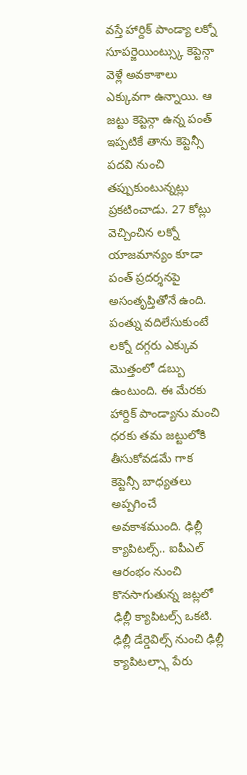వస్తే హార్దిక్ పాండ్యా లక్నో సూపర్జెయింట్స్కు కెప్టెన్గా వెళ్లే అవకాశాలు ఎక్కువగా ఉన్నాయి. ఆ జట్టు కెప్టెన్గా ఉన్న పంత్ ఇప్పటికే తాను కెప్టెన్సీ పదవి నుంచి తప్పుకుంటున్నట్లు ప్రకటించాడు. 27 కోట్లు వెచ్చించిన లక్నో యాజమాన్యం కూడా పంత్ ప్రదర్శనపై అసంతృప్తితోనే ఉంది. పంత్ను వదిలేసుకుంటే లక్నో దగ్గరు ఎక్కువ మొత్తంలో డబ్బు ఉంటుంది. ఈ మేరకు హార్దిక్ పాండ్యాను మంచి ధరకు తమ జట్టులోకి తీసుకోవడమే గాక కెప్టెన్సీ బాధ్యతలు అప్పగించే అవకాశముంది. ఢిల్లీ క్యాపిటల్స్.. ఐపీఎల్ ఆరంభం నుంచి కొనసాగుతున్న జట్లలో ఢిల్లీ క్యాపిటల్స్ ఒకటి. ఢిల్లీ డేర్డెవిల్స్ నుంచి ఢిల్లీ క్యాపిటల్స్గా పేరు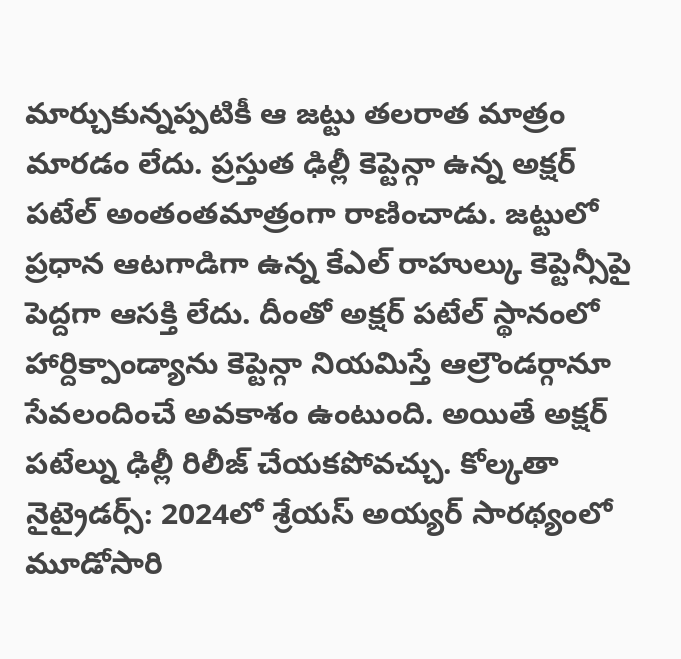మార్చుకున్నప్పటికీ ఆ జట్టు తలరాత మాత్రం మారడం లేదు. ప్రస్తుత ఢిల్లీ కెప్టెన్గా ఉన్న అక్షర్ పటేల్ అంతంతమాత్రంగా రాణించాడు. జట్టులో ప్రధాన ఆటగాడిగా ఉన్న కేఎల్ రాహుల్కు కెప్టెన్సీపై పెద్దగా ఆసక్తి లేదు. దీంతో అక్షర్ పటేల్ స్థానంలో హార్దిక్పాండ్యాను కెప్టెన్గా నియమిస్తే ఆల్రౌండర్గానూ సేవలందించే అవకాశం ఉంటుంది. అయితే అక్షర్ పటేల్ను ఢిల్లీ రిలీజ్ చేయకపోవచ్చు. కోల్కతా నైట్రైడర్స్: 2024లో శ్రేయస్ అయ్యర్ సారథ్యంలో మూడోసారి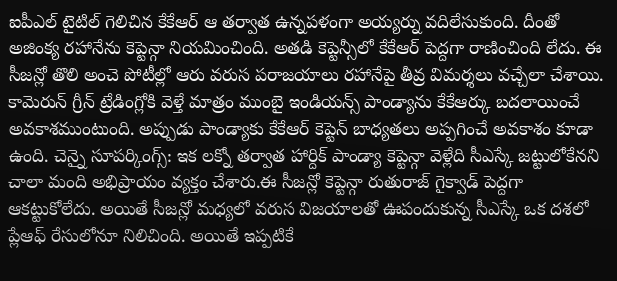ఐపీఎల్ టైటిల్ గెలిచిన కేకేఆర్ ఆ తర్వాత ఉన్నపళంగా అయ్యర్ను వదిలేసుకుంది. దీంతో అజింక్య రహానేను కెప్టెన్గా నియమించింది. అతడి కెప్టెన్సీలో కేకేఆర్ పెద్దగా రాణించింది లేదు. ఈ సీజన్లో తొలి అంచె పోటీల్లో ఆరు వరుస పరాజయాలు రహానేపై తీవ్ర విమర్శలు వచ్చేలా చేశాయి. కామెరున్ గ్రీన్ ట్రేడింగ్లోకి వెళ్తే మాత్రం ముంబై ఇండియన్స్ పాండ్యాను కేకేఆర్కు బదలాయించే అవకాశముంటుంది. అప్పుడు పాండ్యాకు కేకేఆర్ కెప్టెన్ బాధ్యతలు అప్పగించే అవకాశం కూడా ఉంది. చెన్నై సూపర్కింగ్స్: ఇక లక్నో తర్వాత హార్దిక్ పాండ్యా కెప్టెన్గా వెళ్లేది సీఎస్కే జట్టులోకేనని చాలా మంది అభిప్రాయం వ్యక్తం చేశారు.ఈ సీజన్లో కెప్టెన్గా రుతురాజ్ గైక్వాడ్ పెద్దగా ఆకట్టుకోలేదు. అయితే సీజన్లో మధ్యలో వరుస విజయాలతో ఊపందుకున్న సీఎస్కే ఒక దశలో ప్లేఆఫ్ రేసులోనూ నిలిచింది. అయితే ఇప్పటికే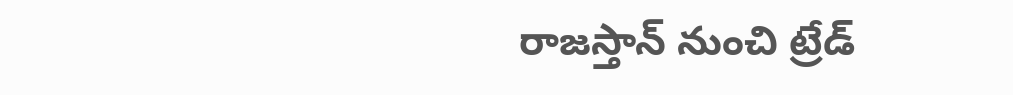రాజస్తాన్ నుంచి ట్రేడ్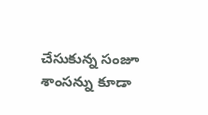చేసుకున్న సంజూ శాంసన్ను కూడా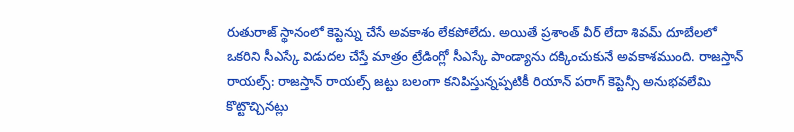రుతురాజ్ స్థానంలో కెప్టెన్ను చేసే అవకాశం లేకపోలేదు. అయితే ప్రశాంత్ వీర్ లేదా శివమ్ దూబేలలో ఒకరిని సీఎస్కే విడుదల చేస్తే మాత్రం ట్రేడింగ్లో సీఎస్కే పాండ్యాను దక్కించుకునే అవకాశముంది. రాజస్తాన్ రాయల్స్: రాజస్తాన్ రాయల్స్ జట్టు బలంగా కనిపిస్తున్నప్పటికీ రియాన్ పరాగ్ కెప్టెన్సీ అనుభవలేమి కొట్టొచ్చినట్లు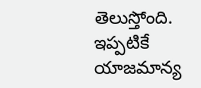తెలుస్తోంది. ఇప్పటికే యాజమాన్య